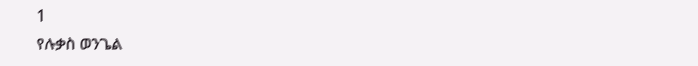1
የሉቃስ ወንጌል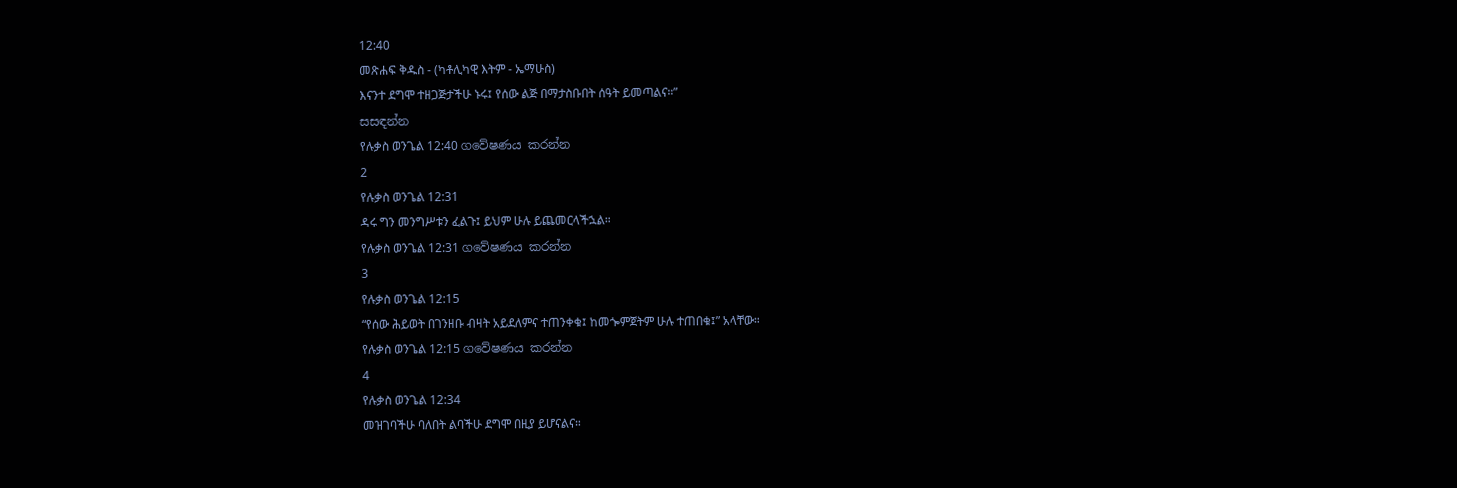12:40
መጽሐፍ ቅዱስ - (ካቶሊካዊ እትም - ኤማሁስ)
እናንተ ደግሞ ተዘጋጅታችሁ ኑሩ፤ የሰው ልጅ በማታስቡበት ሰዓት ይመጣልና።”
සසඳන්න
የሉቃስ ወንጌል 12:40 ගවේෂණය කරන්න
2
የሉቃስ ወንጌል 12:31
ዳሩ ግን መንግሥቱን ፈልጉ፤ ይህም ሁሉ ይጨመርላችኋል።
የሉቃስ ወንጌል 12:31 ගවේෂණය කරන්න
3
የሉቃስ ወንጌል 12:15
“የሰው ሕይወት በገንዘቡ ብዛት አይደለምና ተጠንቀቁ፤ ከመጐምጀትም ሁሉ ተጠበቁ፤” አላቸው።
የሉቃስ ወንጌል 12:15 ගවේෂණය කරන්න
4
የሉቃስ ወንጌል 12:34
መዝገባችሁ ባለበት ልባችሁ ደግሞ በዚያ ይሆናልና።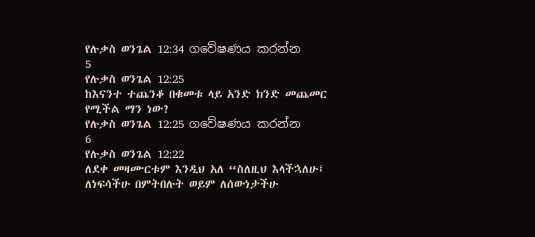የሉቃስ ወንጌል 12:34 ගවේෂණය කරන්න
5
የሉቃስ ወንጌል 12:25
ከእናንተ ተጨንቆ በቁመቱ ላይ አንድ ክንድ መጨመር የሚችል ማን ነው?
የሉቃስ ወንጌል 12:25 ගවේෂණය කරන්න
6
የሉቃስ ወንጌል 12:22
ለደቀ መዛሙርቱም እንዲህ አለ “ስለዚህ እላችኋለሁ፤ ለነፍሳችሁ በምትበሉት ወይም ለሰውነታችሁ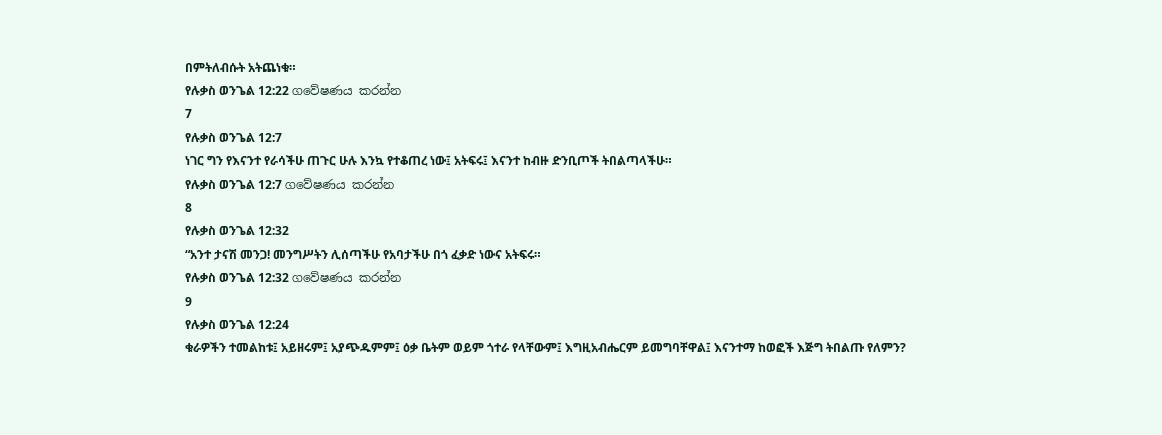በምትለብሱት አትጨነቁ።
የሉቃስ ወንጌል 12:22 ගවේෂණය කරන්න
7
የሉቃስ ወንጌል 12:7
ነገር ግን የእናንተ የራሳችሁ ጠጉር ሁሉ እንኳ የተቆጠረ ነው፤ አትፍሩ፤ እናንተ ከብዙ ድንቢጦች ትበልጣላችሁ።
የሉቃስ ወንጌል 12:7 ගවේෂණය කරන්න
8
የሉቃስ ወንጌል 12:32
“አንተ ታናሽ መንጋ! መንግሥትን ሊሰጣችሁ የአባታችሁ በጎ ፈቃድ ነውና አትፍሩ።
የሉቃስ ወንጌል 12:32 ගවේෂණය කරන්න
9
የሉቃስ ወንጌል 12:24
ቁራዎችን ተመልከቱ፤ አይዘሩም፤ አያጭዱምም፤ ዕቃ ቤትም ወይም ጎተራ የላቸውም፤ እግዚአብሔርም ይመግባቸዋል፤ እናንተማ ከወፎች እጅግ ትበልጡ የለምን?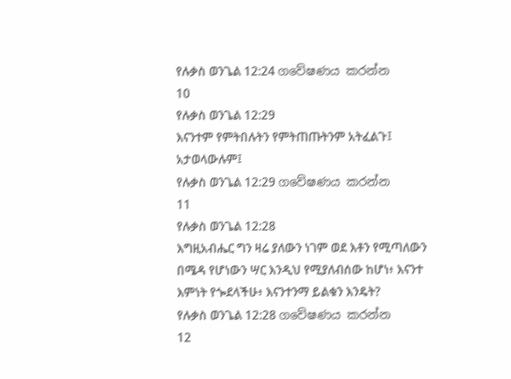የሉቃስ ወንጌል 12:24 ගවේෂණය කරන්න
10
የሉቃስ ወንጌል 12:29
እናንተም የምትበሉትን የምትጠጡትንም አትፈልጉ፤ አታወላውሉም፤
የሉቃስ ወንጌል 12:29 ගවේෂණය කරන්න
11
የሉቃስ ወንጌል 12:28
እግዚአብሔር ግን ዛሬ ያለውን ነገም ወደ እቶን የሚጣለውን በሜዳ የሆነውን ሣር እንዲህ የሚያለብሰው ከሆነ፥ እናንተ እምነት የጐደላችሁ፥ እናንተንማ ይልቁን እንዴት?
የሉቃስ ወንጌል 12:28 ගවේෂණය කරන්න
12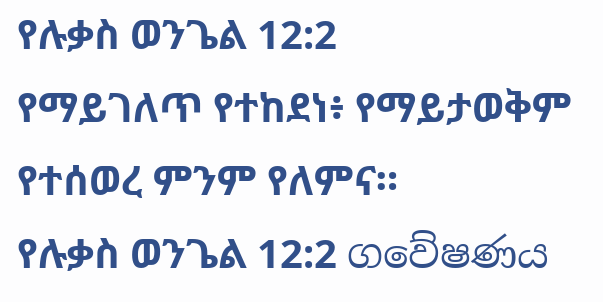የሉቃስ ወንጌል 12:2
የማይገለጥ የተከደነ፥ የማይታወቅም የተሰወረ ምንም የለምና።
የሉቃስ ወንጌል 12:2 ගවේෂණය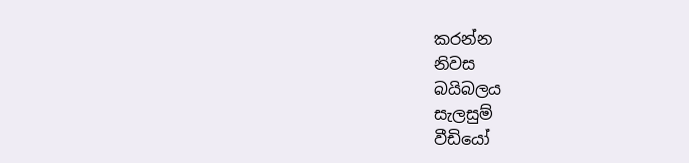කරන්න
නිවස
බයිබලය
සැලසුම්
වීඩියෝ